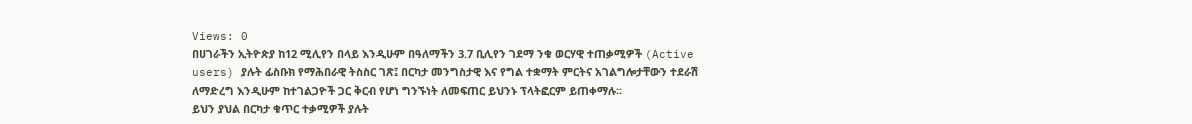Views: 0
በሀገራችን ኢትዮጵያ ከ12 ሚሊየን በላይ እንዲሁም በዓለማችን 3.7 ቢሊየን ገደማ ንቁ ወርሃዊ ተጠቃሚዎች (Active users) ያሉት ፊስቡክ የማሕበራዊ ትስስር ገጽ፤ በርካታ መንግስታዊ እና የግል ተቋማት ምርትና አገልግሎታቸውን ተደራሽ ለማድረግ እንዲሁም ከተገልጋዮች ጋር ቅርብ የሆነ ግንኙነት ለመፍጠር ይህንኑ ፕላትፎርም ይጠቀማሉ፡፡
ይህን ያህል በርካታ ቁጥር ተቃሚዎች ያሉት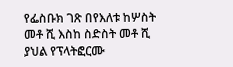የፌስቡክ ገጽ በየእለቱ ከሦስት መቶ ሺ እስከ ስድስት መቶ ሺ ያህል የፕላትፎርሙ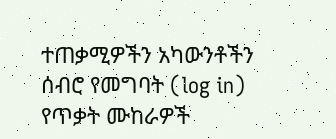ተጠቃሚዎችን አካውንቶችን ሰብሮ የመግባት (log in) የጥቃት ሙከራዎች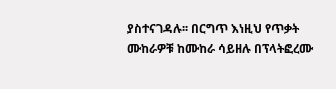ያስተናገዳሉ፡፡ በርግጥ እነዚህ የጥቃት ሙከራዎቹ ከሙከራ ሳይዘሉ በፕላትፎረሙ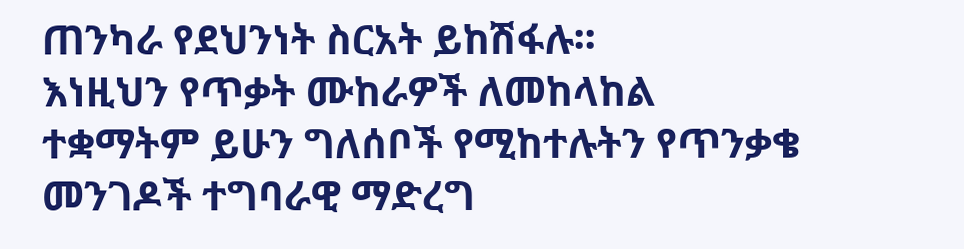ጠንካራ የደህንነት ስርአት ይከሽፋሉ፡፡
እነዚህን የጥቃት ሙከራዎች ለመከላከል ተቋማትም ይሁን ግለሰቦች የሚከተሉትን የጥንቃቄ መንገዶች ተግባራዊ ማድረግ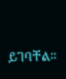ይገባቸል፡፡